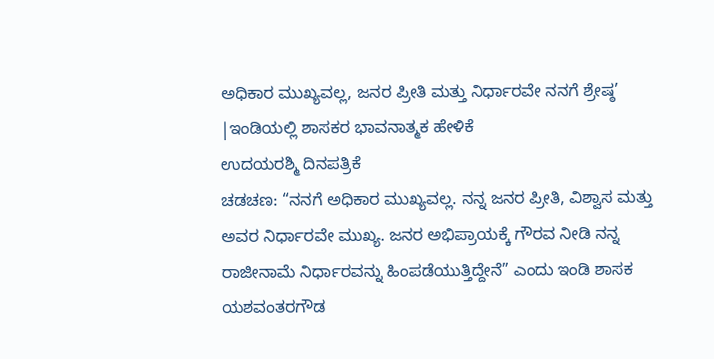ಅಧಿಕಾರ ಮುಖ್ಯವಲ್ಲ, ಜನರ ಪ್ರೀತಿ ಮತ್ತು ನಿರ್ಧಾರವೇ ನನಗೆ ಶ್ರೇಷ್ಠ’ |ಇಂಡಿಯಲ್ಲಿ ಶಾಸಕರ ಭಾವನಾತ್ಮಕ ಹೇಳಿಕೆ
ಉದಯರಶ್ಮಿ ದಿನಪತ್ರಿಕೆ
ಚಡಚಣ: “ನನಗೆ ಅಧಿಕಾರ ಮುಖ್ಯವಲ್ಲ. ನನ್ನ ಜನರ ಪ್ರೀತಿ, ವಿಶ್ವಾಸ ಮತ್ತು ಅವರ ನಿರ್ಧಾರವೇ ಮುಖ್ಯ. ಜನರ ಅಭಿಪ್ರಾಯಕ್ಕೆ ಗೌರವ ನೀಡಿ ನನ್ನ ರಾಜೀನಾಮೆ ನಿರ್ಧಾರವನ್ನು ಹಿಂಪಡೆಯುತ್ತಿದ್ದೇನೆ” ಎಂದು ಇಂಡಿ ಶಾಸಕ ಯಶವಂತರಗೌಡ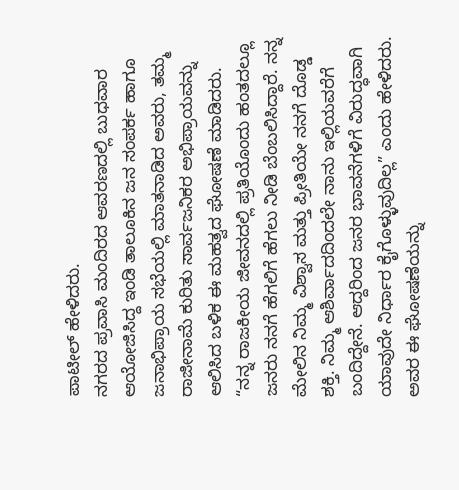ಪಾಟೀಲ್ ಹೇಳಿದರು.
ನಗರದ ಪ್ರವಾಸಿ ಮಂದಿರದ ಆವರಣದಲ್ಲಿ ಬುಧವಾರ ಆಯೋಜಿಸಿದ್ದ ಇಂಡಿ ತಾಲೂಕಿನ ಜನ ಸಂಪರ್ಕ ಹಾಗೂ ಜನಾಭಿಪ್ರಾಯ ಸಭೆಯಲ್ಲಿ ಮಾತನಾಡಿದ ಅವರು, ತಮ್ಮ ರಾಜೀನಾಮೆ ಕುರಿತು ಸಾರ್ವಜನಿಕರ ಅಭಿಪ್ರಾಯವನ್ನು ಆಲಿಸಿದ ಬಳಿಕ ಈ ಮಹತ್ವದ ಘೋಷಣೆ ಮಾಡಿದರು.
“ನನ್ನ ರಾಜಕೀಯ ಜೀವನದಲ್ಲಿ ಪ್ರತಿಯೊಂದು ಹಂತದಲ್ಲೂ ಜನರು ನನಗೆ ಹೆಗಲಿಗೆ ಹೆಗಲು ನೀಡಿ ಬೆಂಬಲಿಸಿದ್ದಾರೆ. ನನ್ನ ಮೇಲಿನ ನಿಮ್ಮ ವಿಶ್ವಾಸ ಮತ್ತು ಪ್ರೀತಿಯೇ ನನಗೆ ದೊಡ್ಡ ಶಕ್ತಿ. ನಿಮ್ಮ ಆಶಿರ್ವಾದದಿಂದಲೇ ನಾನು ಇಲ್ಲಿಯವರೆಗೆ ಬಂದಿದ್ದೇನೆ. ಆದ್ದರಿಂದ ಜನರ ಭಾವನೆಗಳಿಗೆ ವಿರುದ್ಧವಾಗಿ ಯಾವುದೇ ನಿರ್ಧಾರ ಕೈಗೊಳ್ಳುವುದಿಲ್ಲ” ಎಂದು ಹೇಳಿದರು.
ಅವರ ಈ ಘೋಷಣೆಯನ್ನು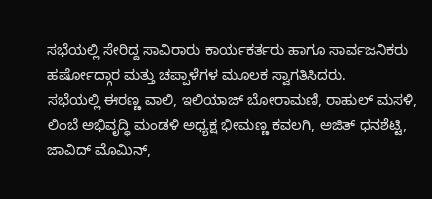ಸಭೆಯಲ್ಲಿ ಸೇರಿದ್ದ ಸಾವಿರಾರು ಕಾರ್ಯಕರ್ತರು ಹಾಗೂ ಸಾರ್ವಜನಿಕರು ಹರ್ಷೋದ್ಗಾರ ಮತ್ತು ಚಪ್ಪಾಳೆಗಳ ಮೂಲಕ ಸ್ವಾಗತಿಸಿದರು.
ಸಭೆಯಲ್ಲಿ ಈರಣ್ಣ ವಾಲಿ, ಇಲಿಯಾಜ್ ಬೋರಾಮಣಿ, ರಾಹುಲ್ ಮಸಳಿ, ಲಿಂಬೆ ಅಭಿವೃದ್ಧಿ ಮಂಡಳಿ ಅಧ್ಯಕ್ಷ ಭೀಮಣ್ಣ ಕವಲಗಿ, ಅಜಿತ್ ಧನಶೆಟ್ಟಿ, ಜಾವಿದ್ ಮೊಮಿನ್,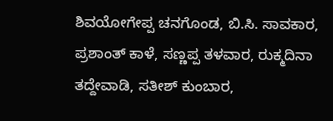ಶಿವಯೋಗೇಪ್ಪ ಚನಗೊಂಡ, ಬಿ.ಸಿ. ಸಾವಕಾರ, ಪ್ರಶಾಂತ್ ಕಾಳೆ, ಸಣ್ಣಪ್ಪ ತಳವಾರ, ರುಕ್ಮದಿನಾ ತದ್ದೇವಾಡಿ, ಸತೀಶ್ ಕುಂಬಾರ,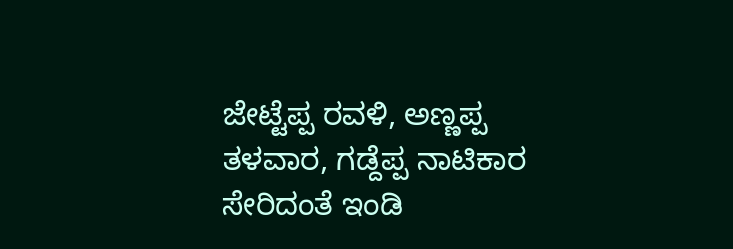ಜೇಟ್ಟೆಪ್ಪ ರವಳಿ, ಅಣ್ಣಪ್ಪ ತಳವಾರ, ಗಡ್ದೆಪ್ಪ ನಾಟಿಕಾರ ಸೇರಿದಂತೆ ಇಂಡಿ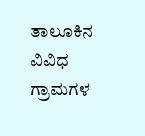ತಾಲೂಕಿನ ವಿವಿಧ ಗ್ರಾಮಗಳ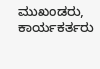ಮುಖಂಡರು, ಕಾರ್ಯಕರ್ತರು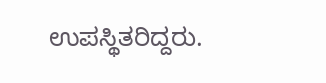ಉಪಸ್ಥಿತರಿದ್ದರು.